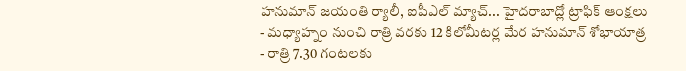హనుమాన్ జయంతి ర్యాలీ, ఐపీఎల్ మ్యాచ్... హైదరాబాద్లో ట్రాఫిక్ ఆంక్షలు
- మధ్యాహ్నం నుంచి రాత్రి వరకు 12 కిలోమీటర్ల మేర హనుమాన్ శోభాయాత్ర
- రాత్రి 7.30 గంటలకు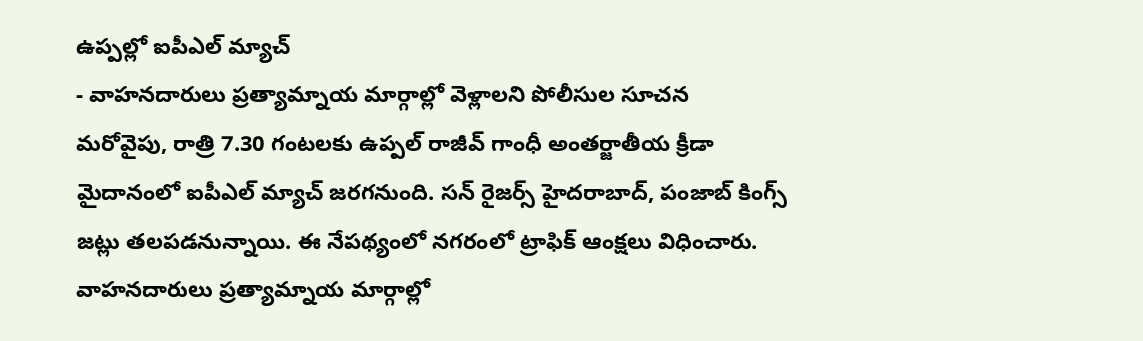ఉప్పల్లో ఐపీఎల్ మ్యాచ్
- వాహనదారులు ప్రత్యామ్నాయ మార్గాల్లో వెళ్లాలని పోలీసుల సూచన
మరోవైపు, రాత్రి 7.30 గంటలకు ఉప్పల్ రాజీవ్ గాంధీ అంతర్జాతీయ క్రీడా మైదానంలో ఐపీఎల్ మ్యాచ్ జరగనుంది. సన్ రైజర్స్ హైదరాబాద్, పంజాబ్ కింగ్స్ జట్లు తలపడనున్నాయి. ఈ నేపథ్యంలో నగరంలో ట్రాఫిక్ ఆంక్షలు విధించారు. వాహనదారులు ప్రత్యామ్నాయ మార్గాల్లో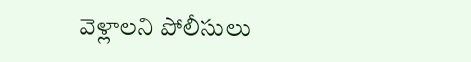వెళ్లాలని పోలీసులు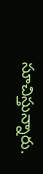సూచిస్తున్నారు.